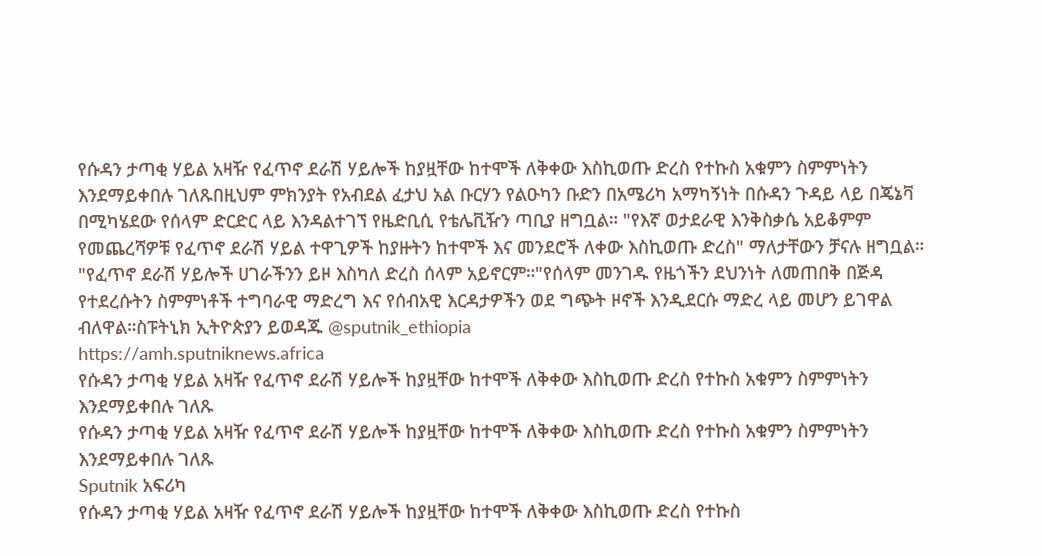የሱዳን ታጣቂ ሃይል አዛዥ የፈጥኖ ደራሽ ሃይሎች ከያዟቸው ከተሞች ለቅቀው እስኪወጡ ድረስ የተኩስ አቁምን ስምምነትን እንደማይቀበሉ ገለጹበዚህም ምክንያት የአብደል ፈታህ አል ቡርሃን የልዑካን ቡድን በአሜሪካ አማካኝነት በሱዳን ጉዳይ ላይ በጄኔቫ በሚካሄደው የሰላም ድርድር ላይ እንዳልተገኘ የዜድቢሲ የቴሌቪዥን ጣቢያ ዘግቧል። "የእኛ ወታደራዊ እንቅስቃሴ አይቆምም የመጨረሻዎቹ የፈጥኖ ደራሽ ሃይል ተዋጊዎች ከያዙትን ከተሞች እና መንደሮች ለቀው እስኪወጡ ድረስ" ማለታቸውን ቻናሉ ዘግቧል። "የፈጥኖ ደራሽ ሃይሎች ሀገራችንን ይዞ እስካለ ድረስ ሰላም አይኖርም።"የሰላም መንገዱ የዜጎችን ደህንነት ለመጠበቅ በጅዳ የተደረሱትን ስምምነቶች ተግባራዊ ማድረግ እና የሰብአዊ እርዳታዎችን ወደ ግጭት ዞኖች እንዲደርሱ ማድረ ላይ መሆን ይገዋል ብለዋል።ስፑትኒክ ኢትዮጵያን ይወዳጁ @sputnik_ethiopia
https://amh.sputniknews.africa
የሱዳን ታጣቂ ሃይል አዛዥ የፈጥኖ ደራሽ ሃይሎች ከያዟቸው ከተሞች ለቅቀው እስኪወጡ ድረስ የተኩስ አቁምን ስምምነትን እንደማይቀበሉ ገለጹ
የሱዳን ታጣቂ ሃይል አዛዥ የፈጥኖ ደራሽ ሃይሎች ከያዟቸው ከተሞች ለቅቀው እስኪወጡ ድረስ የተኩስ አቁምን ስምምነትን እንደማይቀበሉ ገለጹ
Sputnik አፍሪካ
የሱዳን ታጣቂ ሃይል አዛዥ የፈጥኖ ደራሽ ሃይሎች ከያዟቸው ከተሞች ለቅቀው እስኪወጡ ድረስ የተኩስ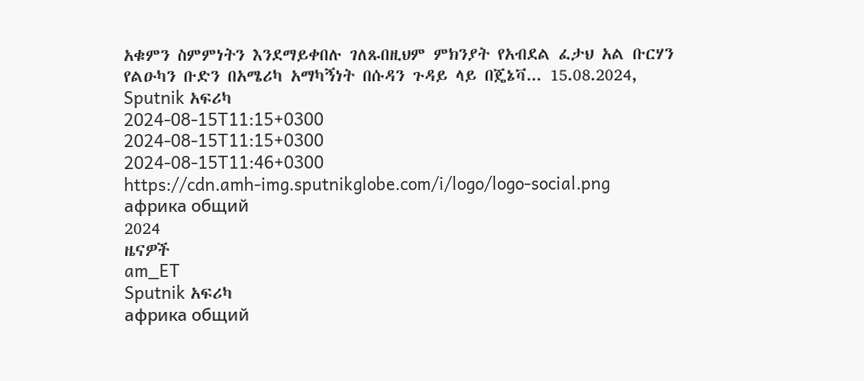አቁምን ስምምነትን እንደማይቀበሉ ገለጹበዚህም ምክንያት የአብደል ፈታህ አል ቡርሃን የልዑካን ቡድን በአሜሪካ አማካኝነት በሱዳን ጉዳይ ላይ በጄኔቫ... 15.08.2024, Sputnik አፍሪካ
2024-08-15T11:15+0300
2024-08-15T11:15+0300
2024-08-15T11:46+0300
https://cdn.amh-img.sputnikglobe.com/i/logo/logo-social.png
африка общий
2024
ዜናዎች
am_ET
Sputnik አፍሪካ
африка общий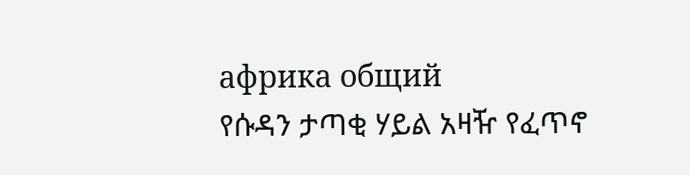африка общий
የሱዳን ታጣቂ ሃይል አዛዥ የፈጥኖ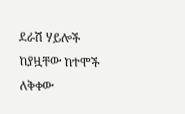ደራሽ ሃይሎች ከያዟቸው ከተሞች ለቅቀው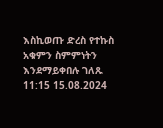እስኪወጡ ድረስ የተኩስ አቁምን ስምምነትን እንደማይቀበሉ ገለጹ
11:15 15.08.2024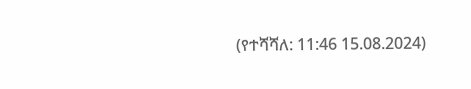(የተሻሻለ: 11:46 15.08.2024)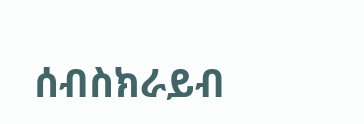ሰብስክራይብ